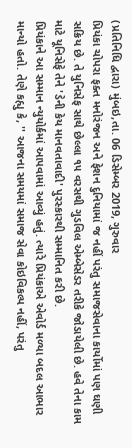(પ્રતિનિધિ દ્વારા) મુંબઇ,તા. 06 ડિસેમ્બર 2019, ગુરુવાર
પ્રિયંકા ચોપરા ફક્ત મનોરંજન અને ફેશન દુનિયામાં જ નહીં પરંતુ સમાજસેવાના કાર્યોમાં પણ ઘણી સક્રિય છે. તે યુનિસેફ સાથે છેલ્લા ૧૫ વરસથી ગુડવિલ એમ્બેસેડર તરીકે જોડાયેલી છે. હવે તેના કામ માટે યૂનિસેફે તેને 'ડેની કેય માનવતાવાદી' પુરસ્કારથી સમ્માનિત કરી છે.
પ્રિયંકાને આ સમ્માન ન્યુયોર્કમાં આપવામાં આવ્યું હતું. ત્યારે પ્રિયંકાએ એવોર્ડ મળ્યા બદલ આભાર માન્યો હતો. તેણે કહ્યુ કે, '' આજના સમયમાં સમાજ સેવા કોઇવિકલ્પ નહીં, પરંતુ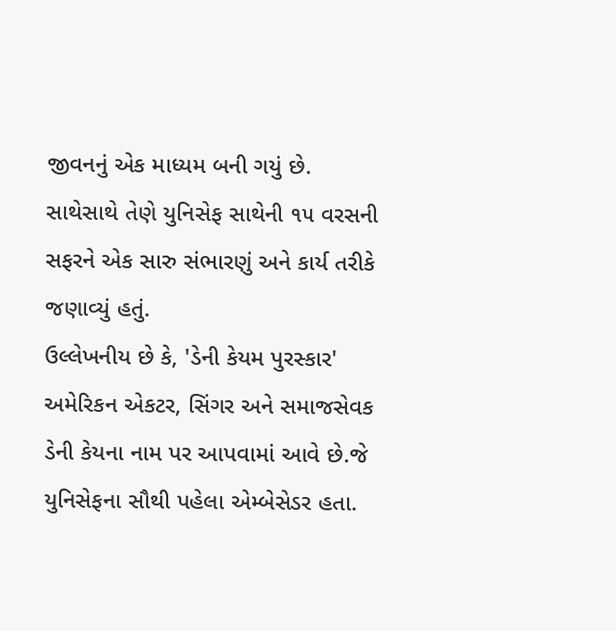જીવનનું એક માધ્યમ બની ગયું છે. સાથેસાથે તેણે યુનિસેફ સાથેની ૧૫ વરસની સફરને એક સારુ સંભારણું અને કાર્ય તરીકે જણાવ્યું હતું.
ઉલ્લેખનીય છે કે, 'ડેની કેયમ પુરસ્કાર' અમેરિકન એકટર, સિંગર અને સમાજસેવક ડેની કેયના નામ પર આપવામાં આવે છે.જે યુનિસેફના સૌથી પહેલા એમ્બેસેડર હતા.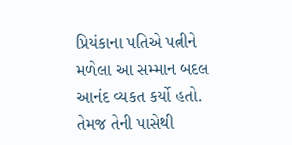પ્રિયંકાના પતિએ પત્નીને મળેલા આ સમ્માન બદલ આનંદ વ્યકત કર્યો હતો. તેમજ તેની પાસેથી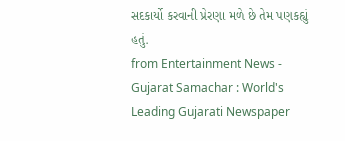સદકાર્યો કરવાની પ્રેરણા મળે છે તેમ પણકહ્યું હતું.
from Entertainment News - Gujarat Samachar : World's Leading Gujarati Newspaper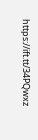https://ift.tt/34PQwxz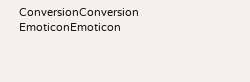ConversionConversion EmoticonEmoticon